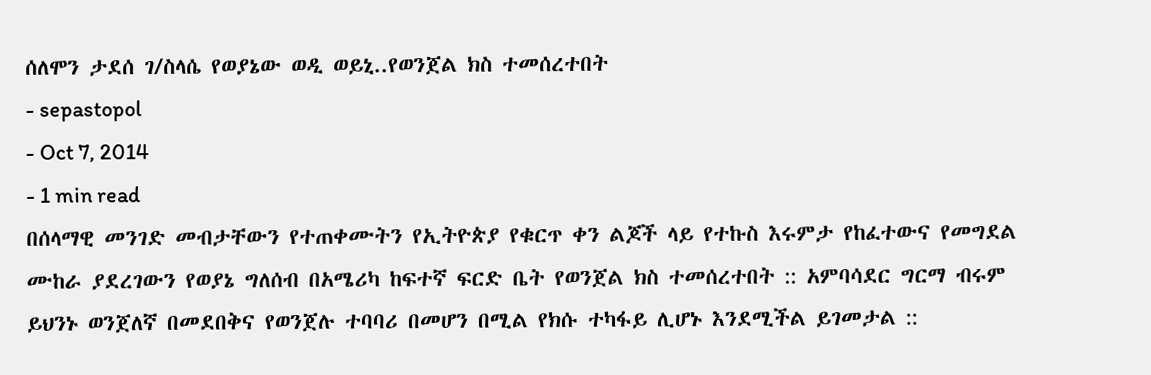ሰለሞን ታደሰ ገ/ስላሴ የወያኔው ወዲ ወይኒ..የወንጀል ክስ ተመሰረተበት
- sepastopol
- Oct 7, 2014
- 1 min read
በሰላማዊ መንገድ መብታቸውን የተጠቀሙትን የኢትዮጵያ የቁርጥ ቀን ልጆች ላይ የተኩስ እሩምታ የከፈተውና የመግደል ሙከራ ያደረገውን የወያኔ ግለሰብ በአሜሪካ ከፍተኛ ፍርድ ቤት የወንጀል ክስ ተመሰረተበት :: አምባሳደር ግርማ ብሩም ይህንኑ ወንጀለኛ በመደበቅና የወንጀሉ ተባባሪ በመሆን በሚል የክሱ ተካፋይ ሊሆኑ እንደሚችል ይገመታል ::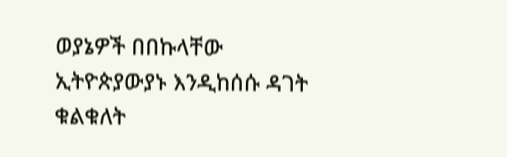ወያኔዎች በበኩላቸው ኢትዮጵያውያኑ እንዲከሰሱ ዳገት ቁልቁለት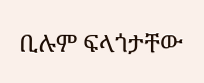ቢሉም ፍላጎታቸው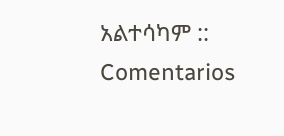አልተሳካም ::
Comentarios